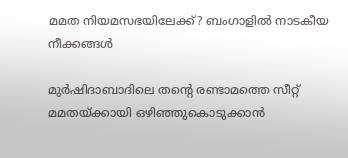മമത നിയമസഭയിലേക്ക്? ബംഗാളിൽ നാടകീയ നീക്കങ്ങൾ

മുർഷിദാബാദിലെ തൻ്റെ രണ്ടാമത്തെ സീറ്റ് മമതയ്ക്കായി ഒഴിഞ്ഞുകൊടുക്കാൻ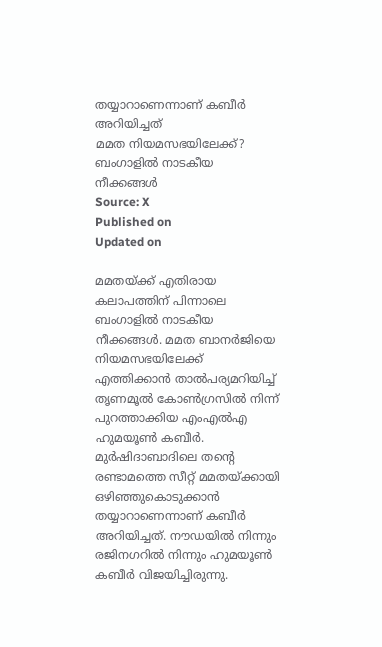തയ്യാറാണെന്നാണ് കബീർ അറിയിച്ചത്
മമത നിയമസഭയിലേക്ക്? ബംഗാളിൽ നാടകീയ നീക്കങ്ങൾ
Source: X
Published on
Updated on

മമതയ്ക്ക് എതിരായ കലാപത്തിന് പിന്നാലെ ബംഗാളിൽ നാടകീയ നീക്കങ്ങൾ. മമത ബാനർജിയെ നിയമസഭയിലേക്ക് എത്തിക്കാൻ താൽപര്യമറിയിച്ച് തൃണമൂൽ കോൺഗ്രസിൽ നിന്ന് പുറത്താക്കിയ എംഎൽഎ ഹുമയൂൺ കബീർ. മുർഷിദാബാദിലെ തൻ്റെ രണ്ടാമത്തെ സീറ്റ് മമതയ്ക്കായി ഒഴിഞ്ഞുകൊടുക്കാൻ തയ്യാറാണെന്നാണ് കബീർ അറിയിച്ചത്. നൗഡയിൽ നിന്നും രജിനഗറിൽ നിന്നും ഹുമയൂൺ കബീർ വിജയിച്ചിരുന്നു.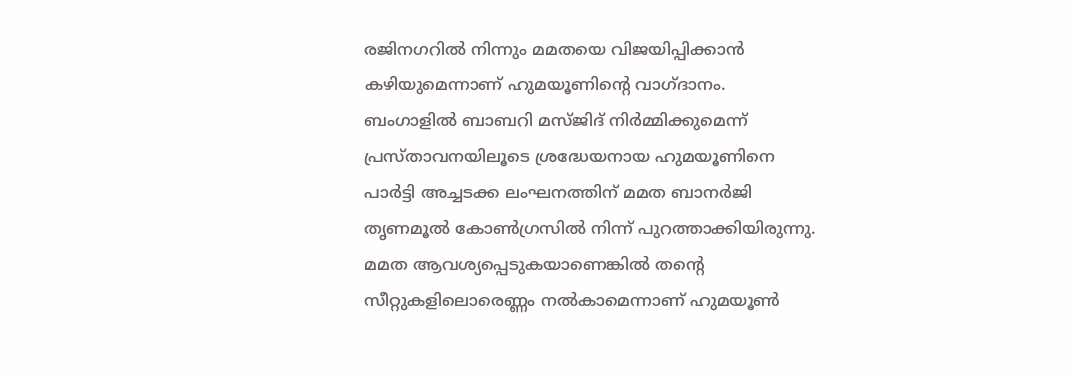രജിനഗറിൽ നിന്നും മമതയെ വിജയിപ്പിക്കാൻ കഴിയുമെന്നാണ് ഹുമയൂണിൻ്റെ വാഗ്ദാനം. ബംഗാളിൽ ബാബറി മസ്ജിദ് നിർമ്മിക്കുമെന്ന് പ്രസ്താവനയിലൂടെ ശ്രദ്ധേയനായ ഹുമയൂണിനെ പാർട്ടി അച്ചടക്ക ലംഘനത്തിന് മമത ബാനർജി തൃണമൂൽ കോൺഗ്രസിൽ നിന്ന് പുറത്താക്കിയിരുന്നു. മമത ആവശ്യപ്പെടുകയാണെങ്കിൽ തൻ്റെ സീറ്റുകളിലൊരെണ്ണം നൽകാമെന്നാണ് ഹുമയൂൺ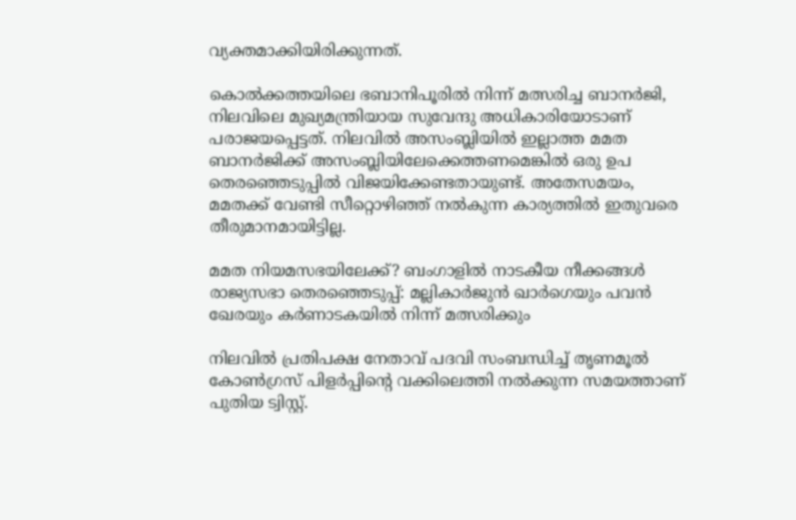വ്യക്തമാക്കിയിരിക്കുന്നത്.

കൊൽക്കത്തയിലെ ഭബാനിപൂരിൽ നിന്ന് മത്സരിച്ച ബാനർജി, നിലവിലെ മുഖ്യമന്ത്രിയായ സുവേന്ദു അധികാരിയോടാണ് പരാജയപ്പെട്ടത്. നിലവിൽ അസംബ്ലിയിൽ ഇല്ലാത്ത മമത ബാനർജിക്ക് അസംബ്ലിയിലേക്കെത്തണമെങ്കിൽ ഒരു ഉപ തെരഞ്ഞെടുപ്പിൽ വിജയിക്കേണ്ടതായുണ്ട്. അതേസമയം, മമതക്ക് വേണ്ടി സീറ്റൊഴിഞ്ഞ് നൽകുന്ന കാര്യത്തിൽ ഇതുവരെ തീരുമാനമായിട്ടില്ല.

മമത നിയമസഭയിലേക്ക്? ബംഗാളിൽ നാടകീയ നീക്കങ്ങൾ
രാജ്യസഭാ തെരഞ്ഞെടുപ്പ്: മല്ലികാർജുൻ ഖാർഗെയും പവൻ ഖേരയും കർണാടകയിൽ നിന്ന് മത്സരിക്കും

നിലവിൽ പ്രതിപക്ഷ നേതാവ് പദവി സംബന്ധിച്ച് തൃണമൂൽ കോൺഗ്രസ് പിളർപ്പിൻ്റെ വക്കിലെത്തി നൽക്കുന്ന സമയത്താണ് പുതിയ ട്വിസ്റ്റ്.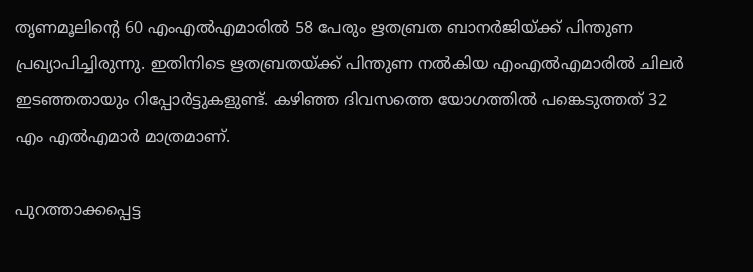തൃണമൂലിൻ്റെ 60 എംഎൽഎമാരിൽ 58 പേരും ഋതബ്രത ബാനർജിയ്ക്ക് പിന്തുണ പ്രഖ്യാപിച്ചിരുന്നു. ഇതിനിടെ ഋതബ്രതയ്ക്ക് പിന്തുണ നൽകിയ എംഎൽഎമാരിൽ ചിലർ ഇടഞ്ഞതായും റിപ്പോർട്ടുകളുണ്ട്. കഴിഞ്ഞ ദിവസത്തെ യോഗത്തിൽ പങ്കെടുത്തത് 32 എം എൽഎമാർ മാത്രമാണ്.

പുറത്താക്കപ്പെട്ട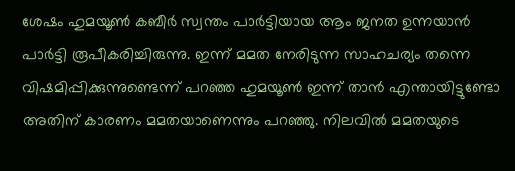ശേഷം ഹുമയൂൺ കബീർ സ്വന്തം പാർട്ടിയായ ആം ജനത ഉന്നയാൻ പാർട്ടി രൂപീകരിച്ചിരുന്നു. ഇന്ന് മമത നേരിടുന്ന സാഹചര്യം തന്നെ വിഷമിപ്പിക്കുന്നുണ്ടെന്ന് പറഞ്ഞ ഹുമയൂൺ ഇന്ന് താൻ എന്തായിട്ടുണ്ടോ അതിന് കാരണം മമതയാണെന്നും പറഞ്ഞു. നിലവിൽ മമതയുടെ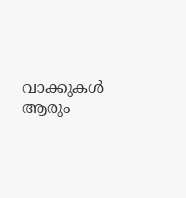വാക്കുകൾ ആരും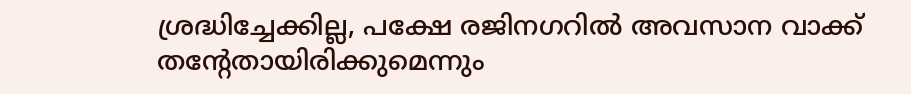ശ്രദ്ധിച്ചേക്കില്ല, പക്ഷേ രജിനഗറിൽ അവസാന വാക്ക് തൻ്റേതായിരിക്കുമെന്നും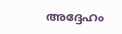അദ്ദേഹം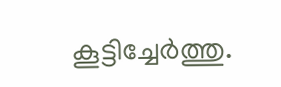കൂട്ടിച്ചേർത്തു.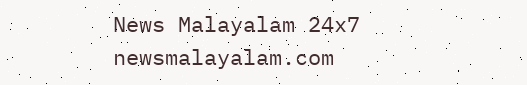News Malayalam 24x7
newsmalayalam.com